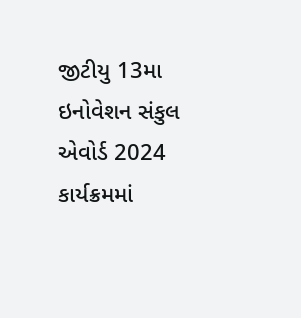જીટીયુ 13મા ઇનોવેશન સંકુલ એવોર્ડ 2024 કાર્યક્રમમાં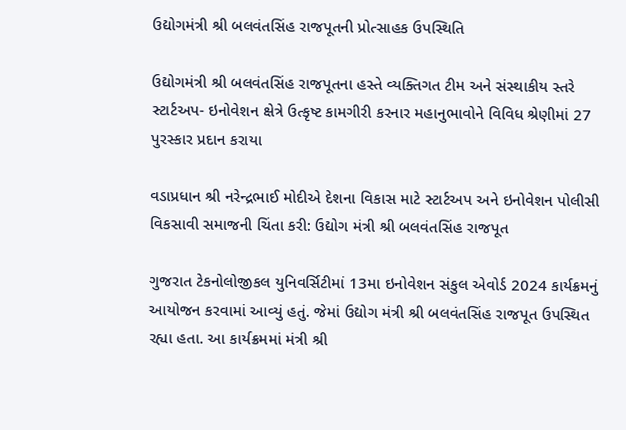ઉદ્યોગમંત્રી શ્રી બલવંતસિંહ રાજપૂતની પ્રોત્સાહક ઉપસ્થિતિ

ઉદ્યોગમંત્રી શ્રી બલવંતસિંહ રાજપૂતના હસ્તે વ્યક્તિગત ટીમ અને સંસ્થાકીય સ્તરે સ્ટાર્ટઅપ- ઇનોવેશન ક્ષેત્રે ઉત્કૃષ્ટ કામગીરી કરનાર મહાનુભાવોને વિવિધ શ્રેણીમાં 27 પુરસ્કાર પ્રદાન કરાયા

વડાપ્રધાન શ્રી નરેન્દ્રભાઈ મોદીએ દેશના વિકાસ માટે સ્ટાર્ટઅપ અને ઇનોવેશન પોલીસી વિકસાવી સમાજની ચિંતા કરી: ઉદ્યોગ મંત્રી શ્રી બલવંતસિંહ રાજપૂત

ગુજરાત ટેકનોલોજીકલ યુનિવર્સિટીમાં 13મા ઇનોવેશન સંકુલ એવોર્ડ 2024 કાર્યક્રમનું આયોજન કરવામાં આવ્યું હતું. જેમાં ઉદ્યોગ મંત્રી શ્રી બલવંતસિંહ રાજપૂત ઉપસ્થિત રહ્યા હતા. આ કાર્યક્રમમાં મંત્રી શ્રી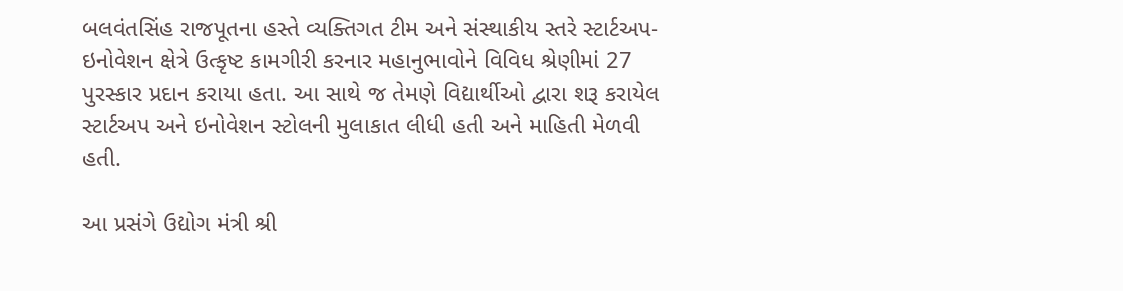બલવંતસિંહ રાજપૂતના હસ્તે વ્યક્તિગત ટીમ અને સંસ્થાકીય સ્તરે સ્ટાર્ટઅપ- ઇનોવેશન ક્ષેત્રે ઉત્કૃષ્ટ કામગીરી કરનાર મહાનુભાવોને વિવિધ શ્રેણીમાં 27 પુરસ્કાર પ્રદાન કરાયા હતા. આ સાથે જ તેમણે વિદ્યાર્થીઓ દ્વારા શરૂ કરાયેલ સ્ટાર્ટઅપ અને ઇનોવેશન સ્ટોલની મુલાકાત લીધી હતી અને માહિતી મેળવી હતી.

આ પ્રસંગે ઉદ્યોગ મંત્રી શ્રી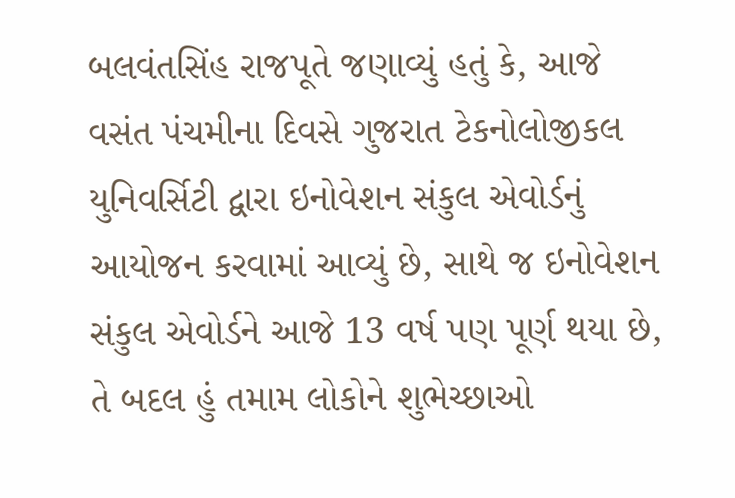બલવંતસિંહ રાજપૂતે જણાવ્યું હતું કે, આજે વસંત પંચમીના દિવસે ગુજરાત ટેકનોલોજીકલ યુનિવર્સિટી દ્વારા ઇનોવેશન સંકુલ એવોર્ડનું આયોજન કરવામાં આવ્યું છે, સાથે જ ઇનોવેશન સંકુલ એવોર્ડને આજે 13 વર્ષ પણ પૂર્ણ થયા છે, તે બદલ હું તમામ લોકોને શુભેચ્છાઓ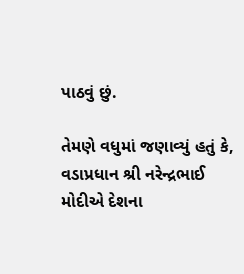પાઠવું છું.

તેમણે વધુમાં જણાવ્યું હતું કે, વડાપ્રધાન શ્રી નરેન્દ્રભાઈ મોદીએ દેશના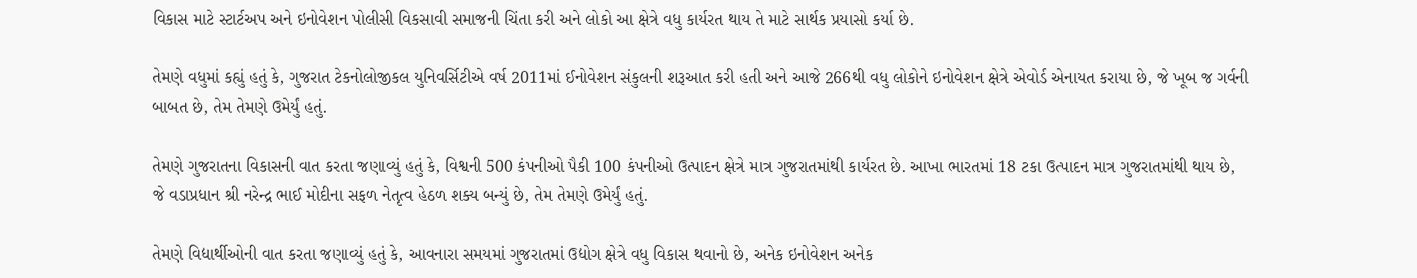વિકાસ માટે સ્ટાર્ટઅપ અને ઇનોવેશન પોલીસી વિકસાવી સમાજની ચિંતા કરી અને લોકો આ ક્ષેત્રે વધુ કાર્યરત થાય તે માટે સાર્થક પ્રયાસો કર્યા છે.

તેમણે વધુમાં કહ્યું હતું કે, ગુજરાત ટેકનોલોજીકલ યુનિવર્સિટીએ વર્ષ 2011માં ઈનોવેશન સંકુલની શરૂઆત કરી હતી અને આજે 266થી વધુ લોકોને ઇનોવેશન ક્ષેત્રે એવોર્ડ એનાયત કરાયા છે, જે ખૂબ જ ગર્વની બાબત છે, તેમ તેમણે ઉમેર્યું હતું.

તેમણે ગુજરાતના વિકાસની વાત કરતા જણાવ્યું હતું કે, વિશ્વની 500 કંપનીઓ પૈકી 100 કંપનીઓ ઉત્પાદન ક્ષેત્રે માત્ર ગુજરાતમાંથી કાર્યરત છે. આખા ભારતમાં 18 ટકા ઉત્પાદન માત્ર ગુજરાતમાંથી થાય છે, જે વડાપ્રધાન શ્રી નરેન્દ્ર ભાઈ મોદીના સફળ નેતૃત્વ હેઠળ શક્ય બન્યું છે, તેમ તેમણે ઉમેર્યું હતું.

તેમણે વિદ્યાર્થીઓની વાત કરતા જણાવ્યું હતું કે, આવનારા સમયમાં ગુજરાતમાં ઉદ્યોગ ક્ષેત્રે વધુ વિકાસ થવાનો છે, અનેક ઇનોવેશન અનેક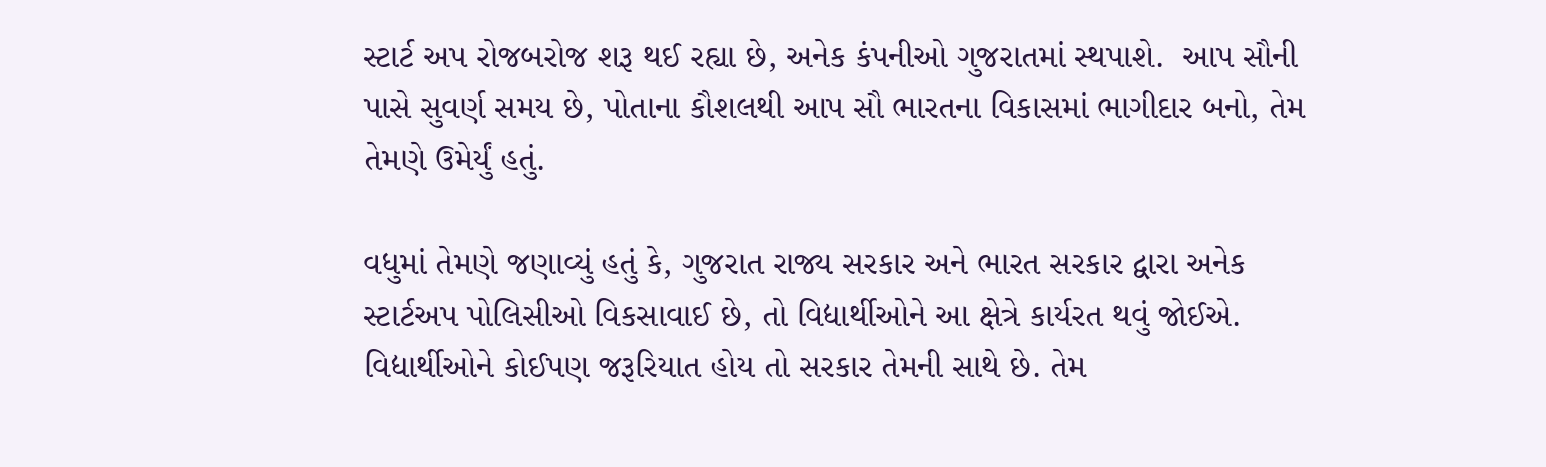સ્ટાર્ટ અપ રોજબરોજ શરૂ થઈ રહ્યા છે, અનેક કંપનીઓ ગુજરાતમાં સ્થપાશે.  આપ સૌની પાસે સુવર્ણ સમય છે, પોતાના કૌશલથી આપ સૌ ભારતના વિકાસમાં ભાગીદાર બનો, તેમ તેમણે ઉમેર્યું હતું.

વધુમાં તેમણે જણાવ્યું હતું કે, ગુજરાત રાજ્ય સરકાર અને ભારત સરકાર દ્વારા અનેક સ્ટાર્ટઅપ પોલિસીઓ વિકસાવાઈ છે, તો વિદ્યાર્થીઓને આ ક્ષેત્રે કાર્યરત થવું જોઈએ. વિદ્યાર્થીઓને કોઈપણ જરૂરિયાત હોય તો સરકાર તેમની સાથે છે. તેમ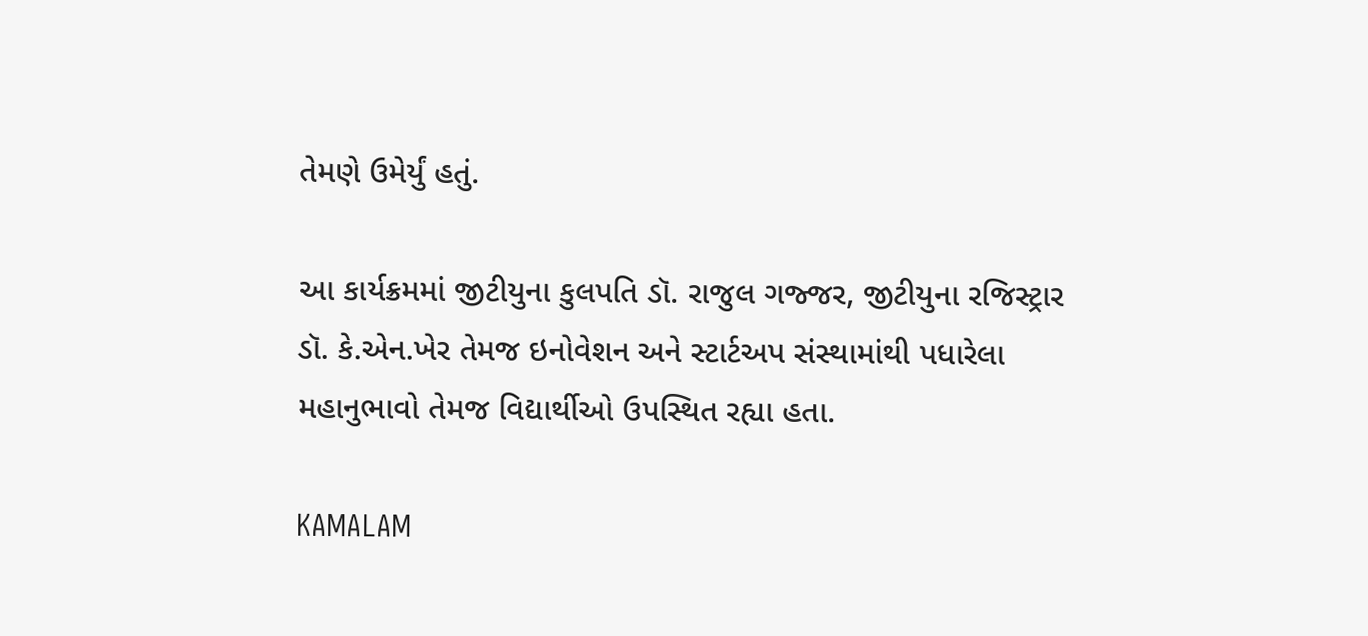તેમણે ઉમેર્યું હતું.

આ કાર્યક્રમમાં જીટીયુના કુલપતિ ડૉ. રાજુલ ગજ્જર, જીટીયુના રજિસ્ટ્રાર ડૉ. કે.એન.ખેર તેમજ ઇનોવેશન અને સ્ટાર્ટઅપ સંસ્થામાંથી પધારેલા મહાનુભાવો તેમજ વિદ્યાર્થીઓ ઉપસ્થિત રહ્યા હતા.

KAMALAM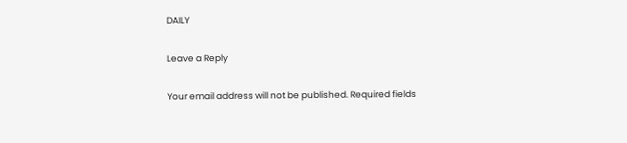DAILY

Leave a Reply

Your email address will not be published. Required fields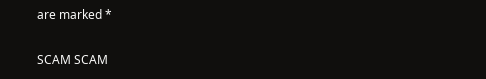are marked *

SCAM SCAM